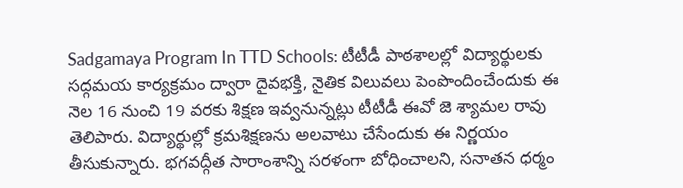Sadgamaya Program In TTD Schools: టీటీడీ పాఠశాలల్లో విద్యార్థులకు సద్గమయ కార్యక్రమం ద్వారా దైవభక్తి, నైతిక విలువలు పెంపొందించేందుకు ఈ నెల 16 నుంచి 19 వరకు శిక్షణ ఇవ్వనున్నట్లు టీటీడీ ఈవో జె శ్యామల రావు తెలిపారు. విద్యార్థుల్లో క్రమశిక్షణను అలవాటు చేసేందుకు ఈ నిర్ణయం తీసుకున్నారు. భగవద్గీత సారాంశాన్ని సరళంగా బోధించాలని, సనాతన ధర్మం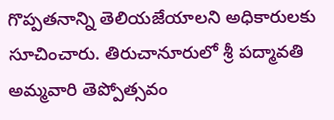గొప్పతనాన్ని తెలియజేయాలని అధికారులకు సూచించారు. తిరుచానూరులో శ్రీ పద్మావతి అమ్మవారి తెప్పోత్సవం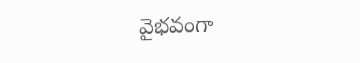వైభవంగా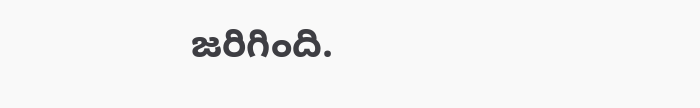జరిగింది.